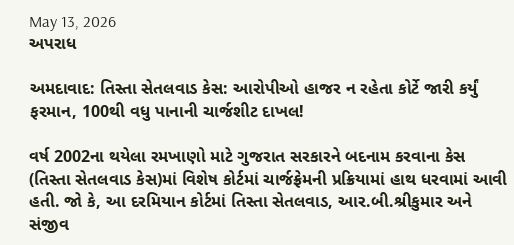May 13, 2026
અપરાધ

અમદાવાદ: તિસ્તા સેતલવાડ કેસ: આરોપીઓ હાજર ન રહેતા કોર્ટે જારી કર્યું ફરમાન, 100થી વધુ પાનાની ચાર્જશીટ દાખલ!

વર્ષ 2002ના થયેલા રમખાણો માટે ગુજરાત સરકારને બદનામ કરવાના કેસ (તિસ્તા સેતલવાડ કેસ)માં વિશેષ કોર્ટમાં ચાર્જફ્રેમની પ્રક્રિયામાં હાથ ધરવામાં આવી હતી. જો કે, આ દરમિયાન કોર્ટમાં તિસ્તા સેતલવાડ, આર.બી.શ્રીકુમાર અને સંજીવ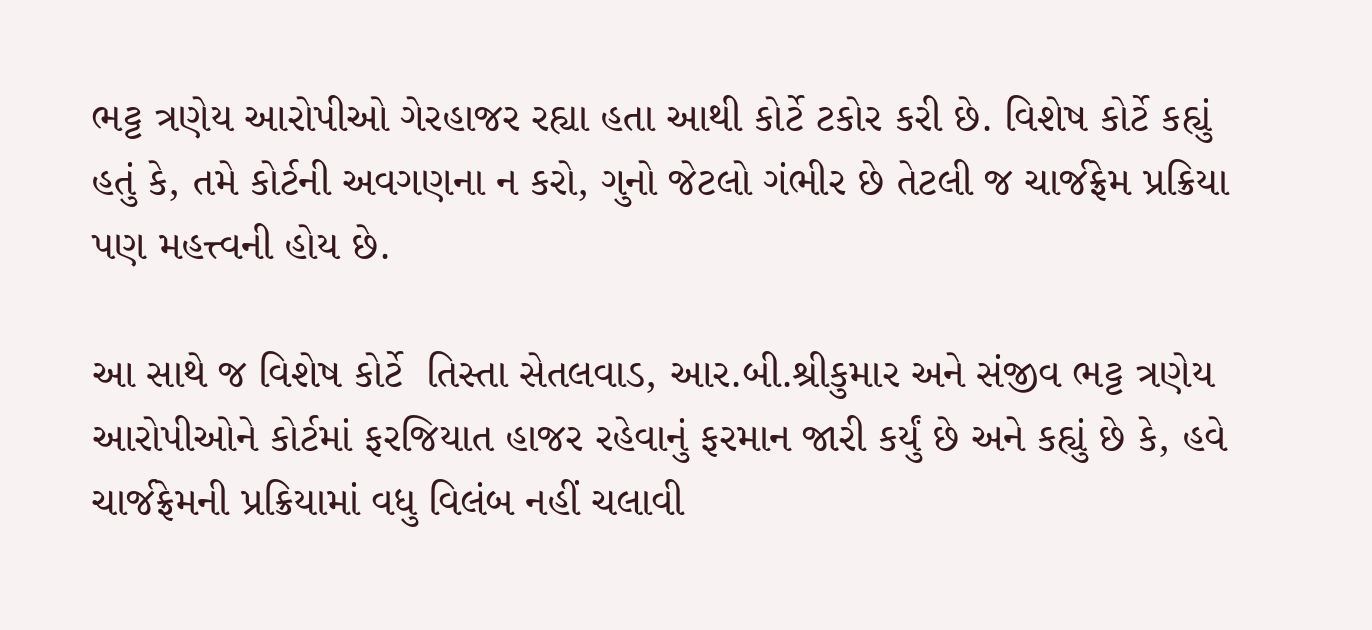ભટ્ટ ત્રણેય આરોપીઓ ગેરહાજર રહ્યા હતા આથી કોર્ટે ટકોર કરી છે. વિશેષ કોર્ટે કહ્યું  હતું કે, તમે કોર્ટની અવગણના ન કરો, ગુનો જેટલો ગંભીર છે તેટલી જ ચાર્જફ્રેમ પ્રક્રિયા પણ મહત્ત્વની હોય છે.

આ સાથે જ વિશેષ કોર્ટે  તિસ્તા સેતલવાડ, આર.બી.શ્રીકુમાર અને સંજીવ ભટ્ટ ત્રણેય આરોપીઓને કોર્ટમાં ફરજિયાત હાજર રહેવાનું ફરમાન જારી કર્યું છે અને કહ્યું છે કે, હવે ચાર્જફ્રેમની પ્રક્રિયામાં વધુ વિલંબ નહીં ચલાવી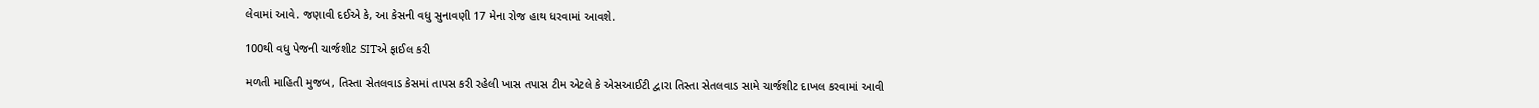લેવામાં આવે. જણાવી દઈએ કે, આ કેસની વધુ સુનાવણી 17 મેના રોજ હાથ ધરવામાં આવશે.

100થી વધુ પેજની ચાર્જશીટ SITએ ફાઈલ કરી

મળતી માહિતી મુજબ, તિસ્તા સેતલવાડ કેસમાં તાપસ કરી રહેલી ખાસ તપાસ ટીમ એટલે કે એસઆઈટી દ્વારા તિસ્તા સેતલવાડ સામે ચાર્જશીટ દાખલ કરવામાં આવી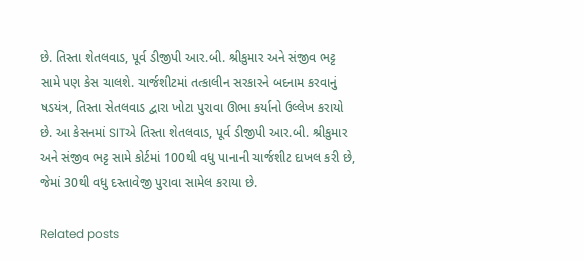છે. તિસ્તા શેતલવાડ, પૂર્વ ડીજીપી આર.બી. શ્રીકુમાર અને સંજીવ ભટ્ટ સામે પણ કેસ ચાલશે. ચાર્જશીટમાં તત્કાલીન સરકારને બદનામ કરવાનું ષડયંત્ર, તિસ્તા સેતલવાડ દ્વારા ખોટા પુરાવા ઊભા કર્યાનો ઉલ્લેખ કરાયો છે. આ કેસનમાં SITએ તિસ્તા શેતલવાડ, પૂર્વ ડીજીપી આર.બી. શ્રીકુમાર અને સંજીવ ભટ્ટ સામે કોર્ટમાં 100થી વધુ પાનાની ચાર્જશીટ દાખલ કરી છે, જેમાં 30થી વધુ દસ્તાવેજી પુરાવા સામેલ કરાયા છે.

Related posts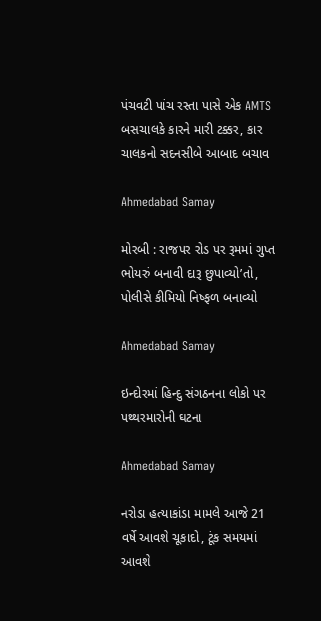પંચવટી પાંચ રસ્તા પાસે એક AMTS બસચાલકે કારને મારી ટક્કર, કાર ચાલકનો સદનસીબે આબાદ બચાવ

Ahmedabad Samay

મોરબી : રાજપર રોડ પર રૂમમાં ગુપ્ત ભોયરું બનાવી દારૂ છુપાવ્યો’તો, પોલીસે કીમિયો નિષ્ફળ બનાવ્યો

Ahmedabad Samay

ઇન્દોરમાં હિન્દુ સંગઠનના લોકો પર પથ્થરમારોની ઘટના

Ahmedabad Samay

નરોડા હત્યાકાંડા મામલે આજે 21 વર્ષે આવશે ચૂકાદો, ટૂંક સમયમાં આવશે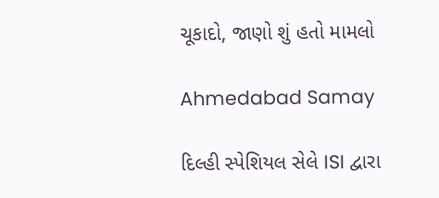ચૂકાદો, જાણો શું હતો મામલો

Ahmedabad Samay

દિલ્હી સ્‍પેશિયલ સેલે ISI દ્વારા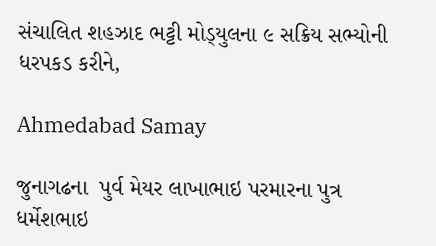સંચાલિત શહઝાદ ભટ્ટી મોડ્‍યુલના ૯ સક્રિય સભ્‍યોની ધરપકડ કરીને,

Ahmedabad Samay

જુનાગઢના  પુર્વ મેયર લાખાભાઇ પરમારના પુત્ર ધર્મેશભાઇ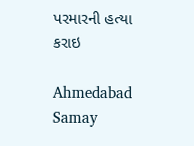પરમારની હત્યા કરાઇ

Ahmedabad Samay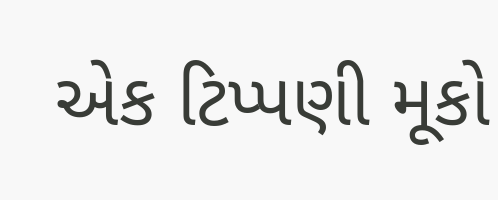એક ટિપ્પણી મૂકો